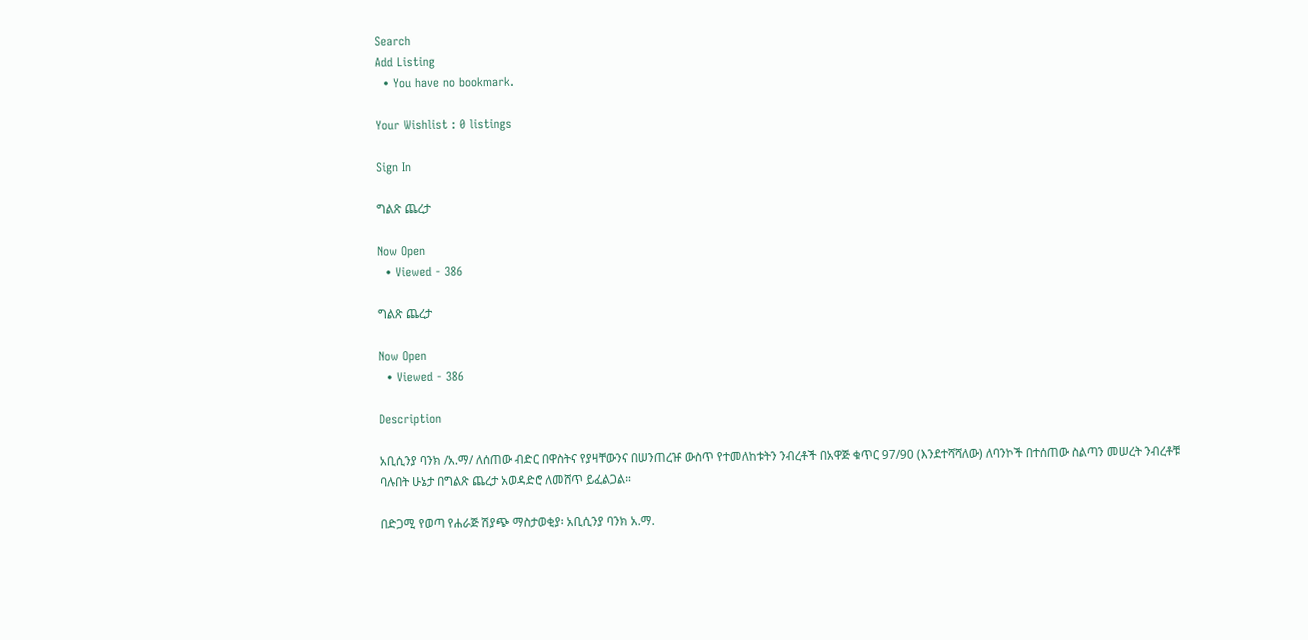Search
Add Listing
  • You have no bookmark.

Your Wishlist : 0 listings

Sign In

ግልጽ ጨረታ

Now Open
  • Viewed - 386

ግልጽ ጨረታ

Now Open
  • Viewed - 386

Description

አቢሲንያ ባንክ /አ.ማ/ ለሰጠው ብድር በዋስትና የያዛቸውንና በሠንጠረዡ ውስጥ የተመለከቱትን ንብረቶች በአዋጅ ቁጥር 97/90 (እንደተሻሻለው) ለባንኮች በተሰጠው ስልጣን መሠረት ንብረቶቹ ባሉበት ሁኔታ በግልጽ ጨረታ አወዳድሮ ለመሸጥ ይፈልጋል።

በድጋሚ የወጣ የሐራጅ ሽያጭ ማስታወቂያ፡ አቢሲንያ ባንክ አ.ማ.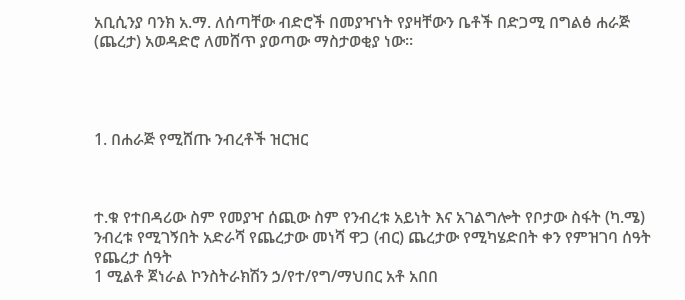አቢሲንያ ባንክ አ.ማ. ለሰጣቸው ብድሮች በመያዣነት የያዛቸውን ቤቶች በድጋሚ በግልፅ ሐራጅ (ጨረታ) አወዳድሮ ለመሸጥ ያወጣው ማስታወቂያ ነው።




1. በሐራጅ የሚሸጡ ንብረቶች ዝርዝር



ተ.ቁ የተበዳሪው ስም የመያዣ ሰጪው ስም የንብረቱ አይነት እና አገልግሎት የቦታው ስፋት (ካ.ሜ) ንብረቱ የሚገኝበት አድራሻ የጨረታው መነሻ ዋጋ (ብር) ጨረታው የሚካሄድበት ቀን የምዝገባ ሰዓት የጨረታ ሰዓት
1 ሚልቶ ጀነራል ኮንስትራክሽን ኃ/የተ/የግ/ማህበር አቶ አበበ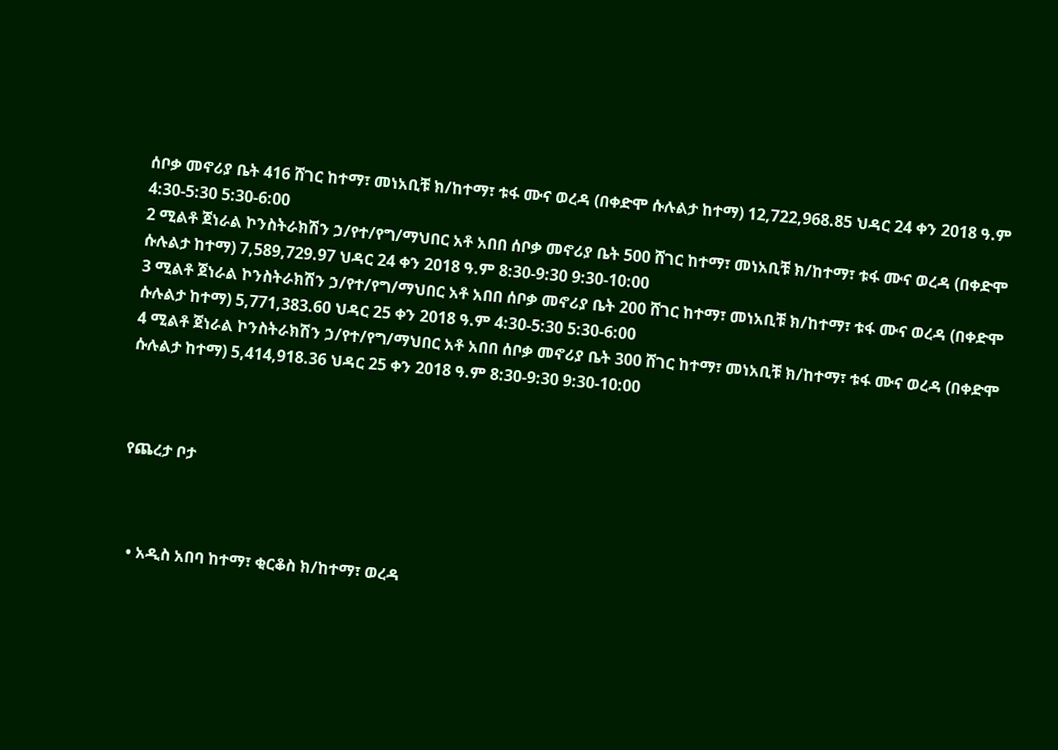ሰቦቃ መኖሪያ ቤት 416 ሸገር ከተማ፣ መነአቢቹ ክ/ከተማ፣ ቱፋ ሙና ወረዳ (በቀድሞ ሱሉልታ ከተማ) 12,722,968.85 ህዳር 24 ቀን 2018 ዓ.ም 4:30-5:30 5:30-6:00
2 ሚልቶ ጀነራል ኮንስትራክሽን ኃ/የተ/የግ/ማህበር አቶ አበበ ሰቦቃ መኖሪያ ቤት 500 ሸገር ከተማ፣ መነአቢቹ ክ/ከተማ፣ ቱፋ ሙና ወረዳ (በቀድሞ ሱሉልታ ከተማ) 7,589,729.97 ህዳር 24 ቀን 2018 ዓ.ም 8:30-9:30 9:30-10:00
3 ሚልቶ ጀነራል ኮንስትራክሽን ኃ/የተ/የግ/ማህበር አቶ አበበ ሰቦቃ መኖሪያ ቤት 200 ሸገር ከተማ፣ መነአቢቹ ክ/ከተማ፣ ቱፋ ሙና ወረዳ (በቀድሞ ሱሉልታ ከተማ) 5,771,383.60 ህዳር 25 ቀን 2018 ዓ.ም 4:30-5:30 5:30-6:00
4 ሚልቶ ጀነራል ኮንስትራክሽን ኃ/የተ/የግ/ማህበር አቶ አበበ ሰቦቃ መኖሪያ ቤት 300 ሸገር ከተማ፣ መነአቢቹ ክ/ከተማ፣ ቱፋ ሙና ወረዳ (በቀድሞ ሱሉልታ ከተማ) 5,414,918.36 ህዳር 25 ቀን 2018 ዓ.ም 8:30-9:30 9:30-10:00



የጨረታ ቦታ



  • አዲስ አበባ ከተማ፣ ቂርቆስ ክ/ከተማ፣ ወረዳ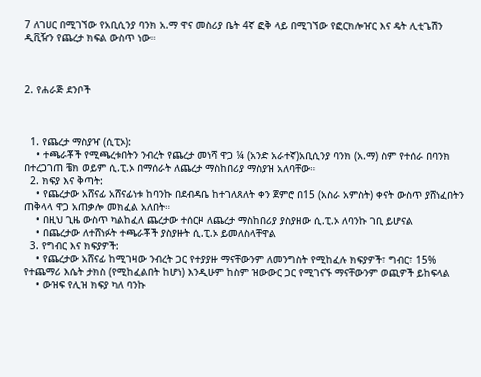7 ለገሀር በሚገኘው የአቢሲንያ ባንክ አ.ማ ዋና መስሪያ ቤት 4ኛ ፎቅ ላይ በሚገኘው የፎርክሎዠር እና ዴት ሊቲጌሽን ዲቪዥን የጨረታ ክፍል ውስጥ ነው።



2. የሐራጅ ደንቦች



  1. የጨረታ ማስያዣ (ሲፒኦ):
    • ተጫራቾች የሚጫረቱበትን ንብረት የጨረታ መነሻ ዋጋ ¼ (አንድ አራተኛ)አቢሲንያ ባንክ (አ.ማ) ስም የተሰራ በባንክ በተረጋገጠ ቼክ ወይም ሲ.ፒ.ኦ በማሰራት ለጨረታ ማስከበሪያ ማስያዝ አለባቸው።
  2. ክፍያ እና ቅጣት:
    • የጨረታው አሸናፊ አሸናፊነቱ ከባንኩ በደብዳቤ ከተገለጸለት ቀን ጀምሮ በ15 (አስራ አምስት) ቀናት ውስጥ ያሸነፈበትን ጠቅላላ ዋጋ አጠቃሎ መክፈል አለበት።
    • በዚህ ጊዜ ውስጥ ካልከፈለ ጨረታው ተሰርዞ ለጨረታ ማስከበሪያ ያስያዘው ሲ.ፒ.ኦ ለባንኩ ገቢ ይሆናል
    • በጨረታው ለተሸነፉት ተጫራቾች ያስያዙት ሲ.ፒ.ኦ ይመለስላቸዋል
  3. የግብር እና ክፍያዎች:
    • የጨረታው አሸናፊ ከሚገዛው ንብረት ጋር የተያያዙ ማናቸውንም ለመንግስት የሚከፈሉ ክፍያዎች፣ ግብር፣ 15% የተጨማሪ እሴት ታክስ (የሚከፈልበት ከሆነ) እንዲሁም ከስም ዝውውር ጋር የሚገናኙ ማናቸውንም ወጪዎች ይከፍላል
    • ውዝፍ የሊዝ ክፍያ ካለ ባንኩ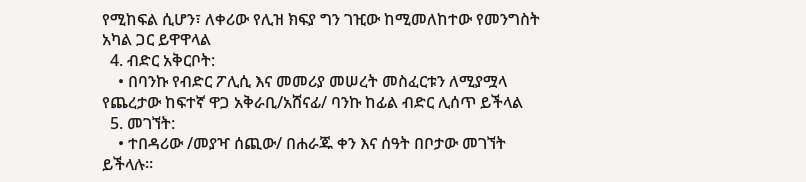የሚከፍል ሲሆን፣ ለቀሪው የሊዝ ክፍያ ግን ገዢው ከሚመለከተው የመንግስት አካል ጋር ይዋዋላል
  4. ብድር አቅርቦት:
    • በባንኩ የብድር ፖሊሲ እና መመሪያ መሠረት መስፈርቱን ለሚያሟላ የጨረታው ከፍተኛ ዋጋ አቅራቢ/አሸናፊ/ ባንኩ ከፊል ብድር ሊሰጥ ይችላል
  5. መገኘት:
    • ተበዳሪው /መያዣ ሰጪው/ በሐራጁ ቀን እና ሰዓት በቦታው መገኘት ይችላሉ።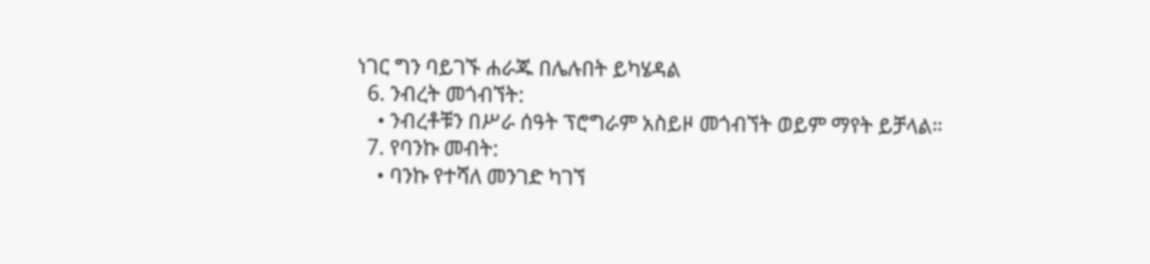ነገር ግን ባይገኙ ሐራጁ በሌሉበት ይካሄዳል
  6. ንብረት መጎብኘት:
    • ንብረቶቹን በሥራ ሰዓት ፕሮግራም አስይዞ መጎብኘት ወይም ማየት ይቻላል።
  7. የባንኩ መብት:
    • ባንኩ የተሻለ መንገድ ካገኘ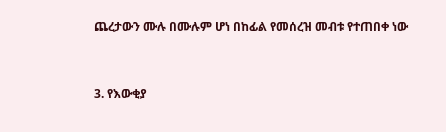ጨረታውን ሙሉ በሙሉም ሆነ በከፊል የመሰረዝ መብቱ የተጠበቀ ነው



3. የእውቂያ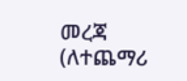መረጃ (ለተጨማሪ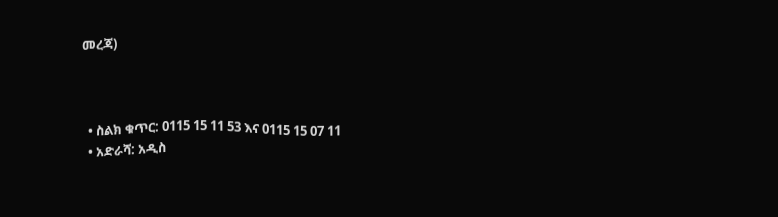መረጃ)



  • ስልክ ቁጥር: 0115 15 11 53 እና 0115 15 07 11
  • አድራሻ: አዲስ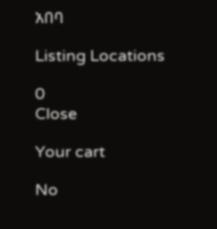አበባ

Listing Locations

0
Close

Your cart

No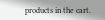products in the cart.